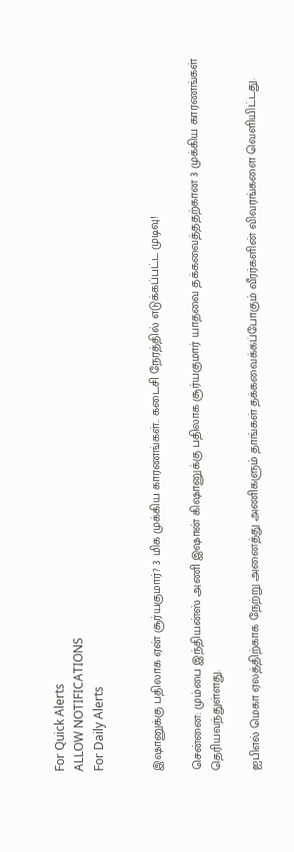For Quick Alerts
ALLOW NOTIFICATIONS
For Daily Alerts


இஷானுக்கு பதிலாக ஏன் சூர்யகுமார்? 3 மிக முக்கிய காரணங்கள்.. கடைசி நேரத்தில் எடுக்கப்பட்ட முடிவு!

சென்னை: மும்பை இந்தியன்ஸ் அணி இஷான் கிஷானுக்கு பதிலாக சூர்யகுமார் யாதவை தக்கவைத்ததற்கான 3 முக்கிய காரணங்கள் தெரியவந்துள்ளது.

ஐபிஎல் மெகா ஏலத்திற்காக நேற்று அனைத்து அணிகளும் தாங்கள் தக்கவைக்கப்போகும் வீரர்களின் விவரங்களை வெளியிட்டது.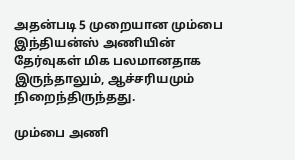அதன்படி 5 முறையான மும்பை இந்தியன்ஸ் அணியின் தேர்வுகள் மிக பலமானதாக இருந்தாலும், ஆச்சரியமும் நிறைந்திருந்தது.

மும்பை அணி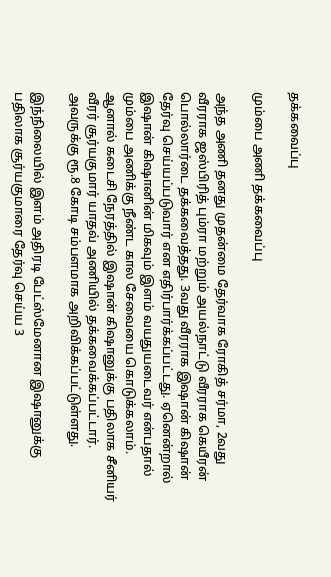தக்கவைப்பு

மும்பை அணி தக்கவைப்பு

அந்த அணி தனது முதன்மை தேர்வாக ரோகித் சர்மா, 2வது வீரராக ஜஸ்பிரித் பும்ரா மற்றும் அயல்நாட்டு வீரராக கெயீரன் பொல்லார்டை தக்கவைத்தது. 3வது வீரராக இஷான் கிஷான் தேர்வு செய்யப்படுவார் என எதிர்பார்க்கப்பட்டது. ஏனென்றால் இஷான் கிஷானின் மிகவும் இளம் வயதுயடைவர் என்பதால் மும்பை அணிக்கு நீண்ட கால சேவையை கொடுக்கலாம். ஆனால் கடைசி நேரத்தில் இஷான் கிஷானுக்கு பதிலாக சீனியர் வீரர் சூர்யகுமார் யாதவ் அணியில் தக்கவைக்கப்பட்டார். அவருக்கு ரூ.8 கோடி சம்பளமாக அறிவிக்கப்பட்டுள்ளது.

இந்நிலையில் இளம் அதிரடி பேட்ஸ்மேனான இஷானுக்கு பதிலாக சூர்யகுமாரை தேர்வு செய்ய 3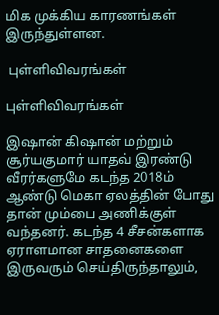மிக முக்கிய காரணங்கள் இருந்துள்ளன.

 புள்ளிவிவரங்கள்

புள்ளிவிவரங்கள்

இஷான் கிஷான் மற்றும் சூர்யகுமார் யாதவ் இரண்டு வீரர்களுமே கடந்த 2018ம் ஆண்டு மெகா ஏலத்தின் போது தான் மும்பை அணிக்குள் வந்தனர். கடந்த 4 சீசன்களாக ஏராளமான சாதனைகளை இருவரும் செய்திருந்தாலும்,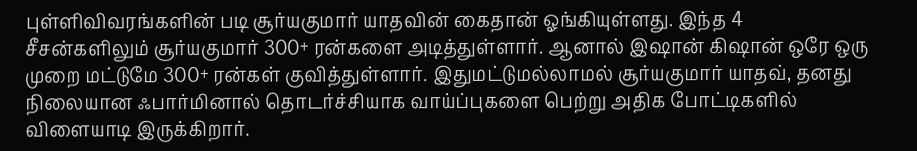புள்ளிவிவரங்களின் படி சூர்யகுமார் யாதவின் கைதான் ஓங்கியுள்ளது. இந்த 4 சீசன்களிலும் சூர்யகுமார் 300+ ரன்களை அடித்துள்ளார். ஆனால் இஷான் கிஷான் ஒரே ஒரு முறை மட்டுமே 300+ ரன்கள் குவித்துள்ளார். இதுமட்டுமல்லாமல் சூர்யகுமார் யாதவ், தனது நிலையான ஃபார்மினால் தொடர்ச்சியாக வாய்ப்புகளை பெற்று அதிக போட்டிகளில் விளையாடி இருக்கிறார்.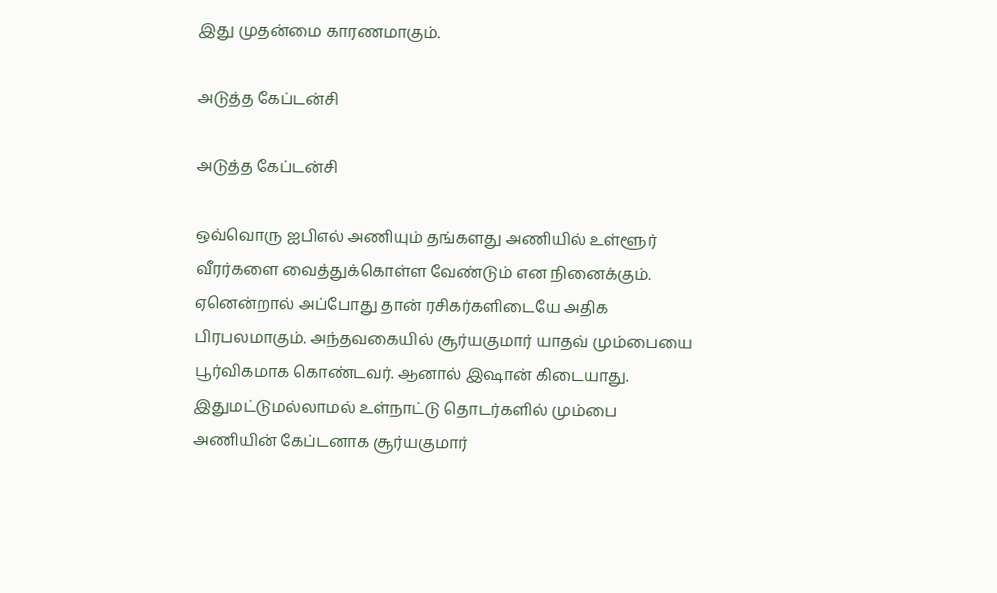இது முதன்மை காரணமாகும்.

அடுத்த கேப்டன்சி

அடுத்த கேப்டன்சி

ஒவ்வொரு ஐபிஎல் அணியும் தங்களது அணியில் உள்ளூர் வீரர்களை வைத்துக்கொள்ள வேண்டும் என நினைக்கும். ஏனென்றால் அப்போது தான் ரசிகர்களிடையே அதிக பிரபலமாகும். அந்தவகையில் சூர்யகுமார் யாதவ் மும்பையை பூர்விகமாக கொண்டவர். ஆனால் இஷான் கிடையாது. இதுமட்டுமல்லாமல் உள்நாட்டு தொடர்களில் மும்பை அணியின் கேப்டனாக சூர்யகுமார்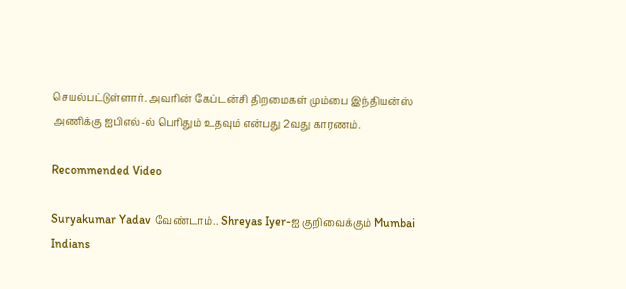செயல்பட்டுள்ளார். அவரின் கேப்டன்சி திறமைகள் மும்பை இந்தியன்ஸ் அணிக்கு ஐபிஎல்-ல் பெரிதும் உதவும் என்பது 2வது காரணம்.

Recommended Video

Suryakumar Yadav வேண்டாம்.. Shreyas Iyer-ஐ குறிவைக்கும் Mumbai Indians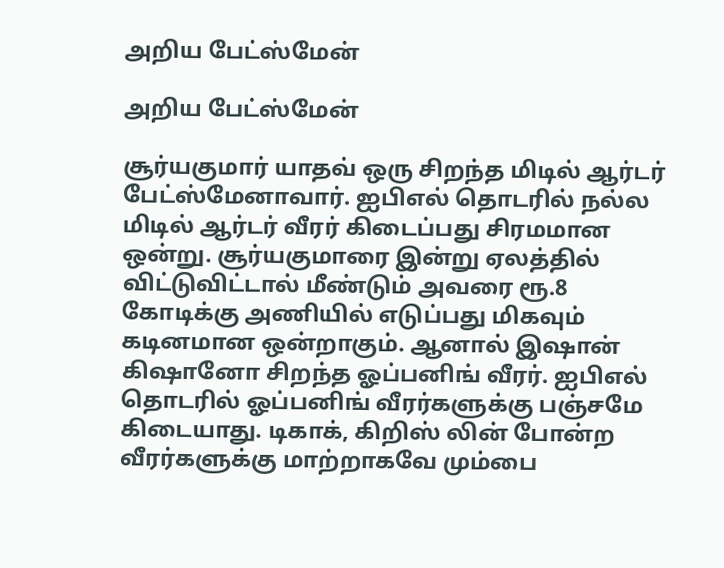அறிய பேட்ஸ்மேன்

அறிய பேட்ஸ்மேன்

சூர்யகுமார் யாதவ் ஒரு சிறந்த மிடில் ஆர்டர் பேட்ஸ்மேனாவார். ஐபிஎல் தொடரில் நல்ல மிடில் ஆர்டர் வீரர் கிடைப்பது சிரமமான ஒன்று. சூர்யகுமாரை இன்று ஏலத்தில் விட்டுவிட்டால் மீண்டும் அவரை ரூ.8 கோடிக்கு அணியில் எடுப்பது மிகவும் கடினமான ஒன்றாகும். ஆனால் இஷான் கிஷானோ சிறந்த ஓப்பனிங் வீரர். ஐபிஎல் தொடரில் ஓப்பனிங் வீரர்களுக்கு பஞ்சமே கிடையாது. டிகாக், கிறிஸ் லின் போன்ற வீரர்களுக்கு மாற்றாகவே மும்பை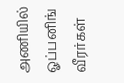அணியில் ஓப்பனிங் வீரர்கள்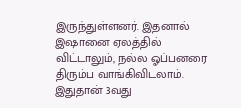இருந்துள்ளனர். இதனால் இஷானை ஏலத்தில் விட்டாலும், நல்ல ஓப்பனரை திரும்ப வாங்கிவிடலாம். இதுதான் 3வது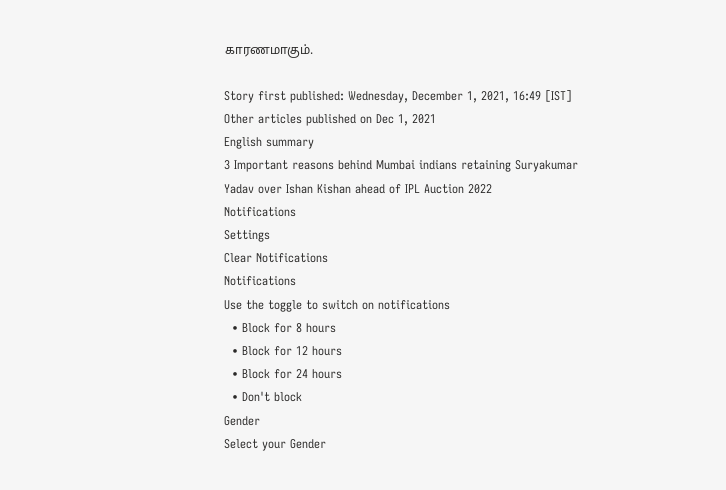காரணமாகும்.

Story first published: Wednesday, December 1, 2021, 16:49 [IST]
Other articles published on Dec 1, 2021
English summary
3 Important reasons behind Mumbai indians retaining Suryakumar Yadav over Ishan Kishan ahead of IPL Auction 2022
Notifications
Settings
Clear Notifications
Notifications
Use the toggle to switch on notifications
  • Block for 8 hours
  • Block for 12 hours
  • Block for 24 hours
  • Don't block
Gender
Select your Gender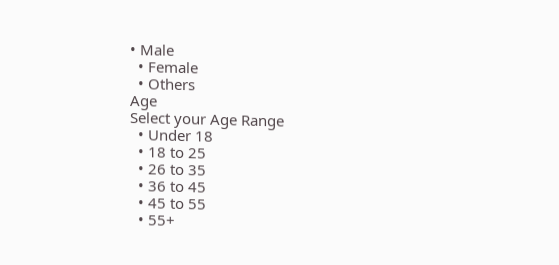• Male
  • Female
  • Others
Age
Select your Age Range
  • Under 18
  • 18 to 25
  • 26 to 35
  • 36 to 45
  • 45 to 55
  • 55+